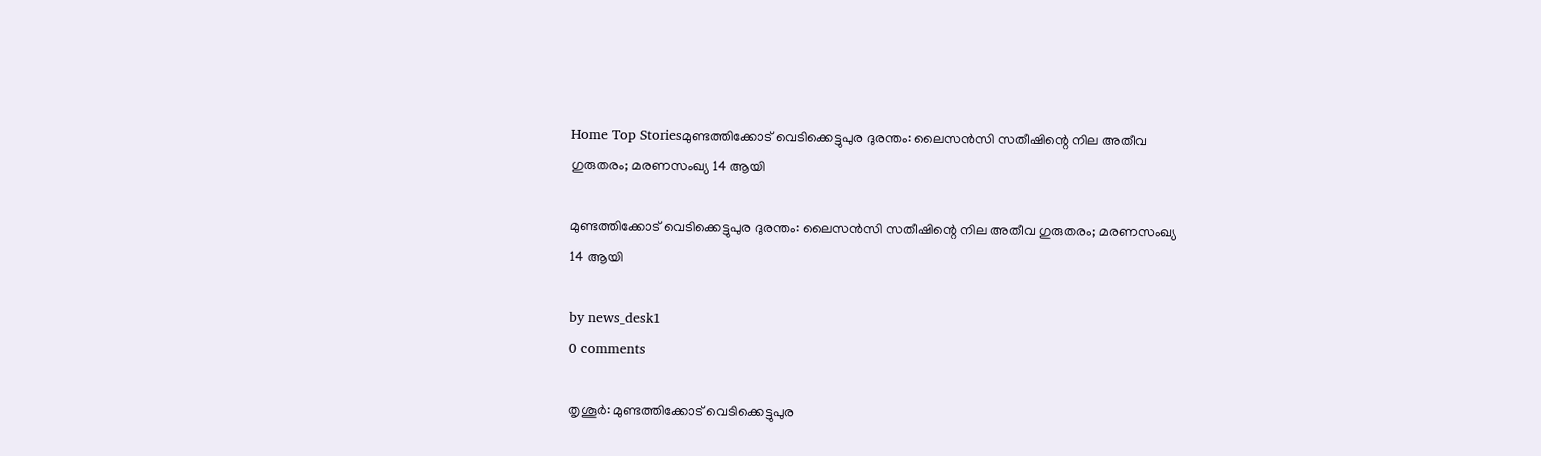Home Top Storiesമുണ്ടത്തിക്കോട് വെടിക്കെട്ടുപുര ദുരന്തം: ലൈസൻസി സതീഷിന്റെ നില അതീവ ഗുരുതരം; മരണസംഖ്യ 14 ആയി

മുണ്ടത്തിക്കോട് വെടിക്കെട്ടുപുര ദുരന്തം: ലൈസൻസി സതീഷിന്റെ നില അതീവ ഗുരുതരം; മരണസംഖ്യ 14 ആയി

by news_desk1
0 comments

തൃശൂർ: മുണ്ടത്തിക്കോട് വെടിക്കെട്ടുപുര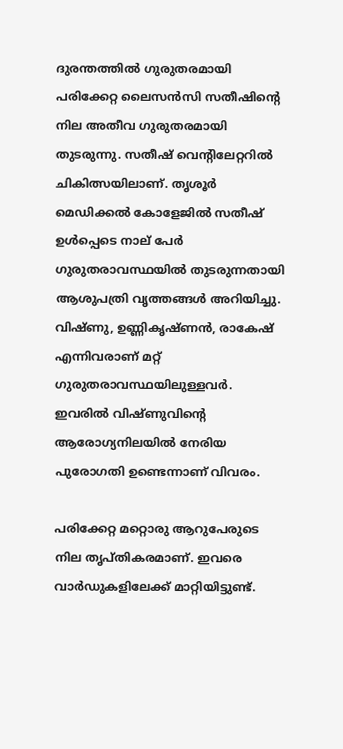ദുരന്തത്തിൽ ഗുരുതരമായി പരിക്കേറ്റ ലൈസൻസി സതീഷിന്റെ നില അതീവ ഗുരുതരമായി തുടരുന്നു. സതീഷ് വെന്റിലേറ്ററിൽ ചികിത്സയിലാണ്. തൃശൂർ മെഡിക്കൽ കോളേജിൽ സതീഷ് ഉൾപ്പെടെ നാല് പേർ ഗുരുതരാവസ്ഥയിൽ തുടരുന്നതായി ആശുപത്രി വൃത്തങ്ങൾ അറിയിച്ചു. വിഷ്ണു, ഉണ്ണികൃഷ്ണൻ, രാകേഷ് എന്നിവരാണ് മറ്റ് ഗുരുതരാവസ്ഥയിലുള്ളവർ. ഇവരിൽ വിഷ്ണുവിന്റെ ആരോഗ്യനിലയിൽ നേരിയ പുരോഗതി ഉണ്ടെന്നാണ് വിവരം.

പരിക്കേറ്റ മറ്റൊരു ആറുപേരുടെ നില തൃപ്തികരമാണ്. ഇവരെ വാർഡുകളിലേക്ക് മാറ്റിയിട്ടുണ്ട്.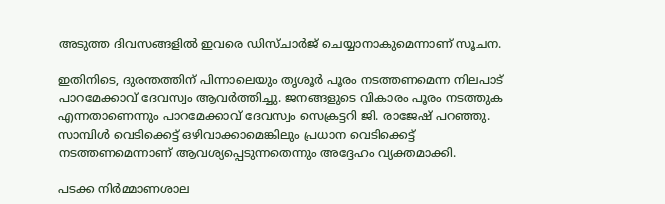അടുത്ത ദിവസങ്ങളിൽ ഇവരെ ഡിസ്ചാർജ് ചെയ്യാനാകുമെന്നാണ് സൂചന.

ഇതിനിടെ, ദുരന്തത്തിന് പിന്നാലെയും തൃശൂർ പൂരം നടത്തണമെന്ന നിലപാട് പാറമേക്കാവ് ദേവസ്വം ആവർത്തിച്ചു. ജനങ്ങളുടെ വികാരം പൂരം നടത്തുക എന്നതാണെന്നും പാറമേക്കാവ് ദേവസ്വം സെക്രട്ടറി ജി. രാജേഷ് പറഞ്ഞു. സാമ്പിൾ വെടിക്കെട്ട് ഒഴിവാക്കാമെങ്കിലും പ്രധാന വെടിക്കെട്ട് നടത്തണമെന്നാണ് ആവശ്യപ്പെടുന്നതെന്നും അദ്ദേഹം വ്യക്തമാക്കി.

പടക്ക നിർമ്മാണശാല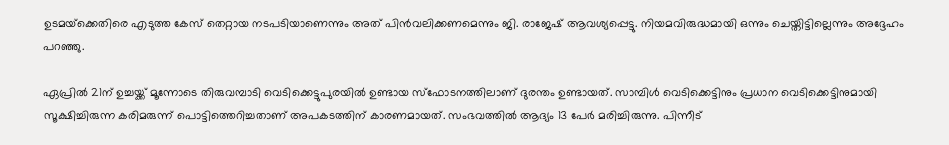ഉടമയ്‌ക്കെതിരെ എടുത്ത കേസ് തെറ്റായ നടപടിയാണെന്നും അത് പിൻവലിക്കണമെന്നും ജി. രാജേഷ് ആവശ്യപ്പെട്ടു. നിയമവിരുദ്ധമായി ഒന്നും ചെയ്തിട്ടില്ലെന്നും അദ്ദേഹം പറഞ്ഞു.

ഏപ്രിൽ 21ന് ഉച്ചയ്ക്ക് മൂന്നോടെ തിരുവമ്പാടി വെടിക്കെട്ടുപുരയിൽ ഉണ്ടായ സ്ഫോടനത്തിലാണ് ദുരന്തം ഉണ്ടായത്. സാമ്പിൾ വെടിക്കെട്ടിനും പ്രധാന വെടിക്കെട്ടിനുമായി സൂക്ഷിച്ചിരുന്ന കരിമരുന്ന് പൊട്ടിത്തെറിച്ചതാണ് അപകടത്തിന് കാരണമായത്. സംഭവത്തിൽ ആദ്യം 13 പേർ മരിച്ചിരുന്നു. പിന്നീട്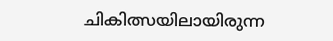ചികിത്സയിലായിരുന്ന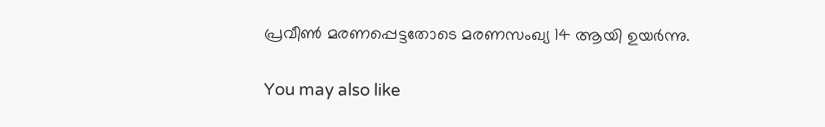പ്രവീൺ മരണപ്പെട്ടതോടെ മരണസംഖ്യ 14 ആയി ഉയർന്നു.

You may also like